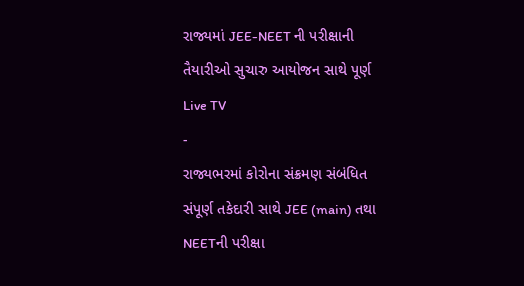રાજ્યમાં JEE-NEET ની પરીક્ષાની તૈયારીઓ સુચારુ આયોજન સાથે પૂર્ણ
Live TV
-
રાજ્યભરમાં કોરોના સંક્રમણ સંબંધિત સંપૂર્ણ તકેદારી સાથે JEE (main) તથા NEETની પરીક્ષા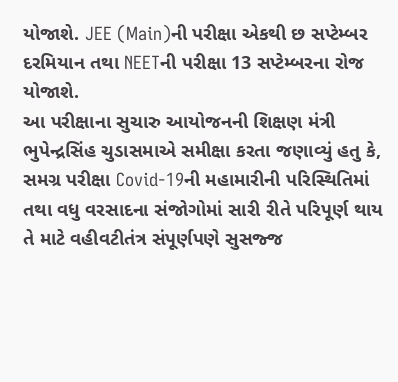યોજાશે. JEE (Main)ની પરીક્ષા એકથી છ સપ્ટેમ્બર દરમિયાન તથા NEETની પરીક્ષા 13 સપ્ટેમ્બરના રોજ યોજાશે.
આ પરીક્ષાના સુચારુ આયોજનની શિક્ષણ મંત્રી ભુપેન્દ્રસિંહ ચુડાસમાએ સમીક્ષા કરતા જણાવ્યું હતુ કે, સમગ્ર પરીક્ષા Covid-19ની મહામારીની પરિસ્થિતિમાં તથા વધુ વરસાદના સંજોગોમાં સારી રીતે પરિપૂર્ણ થાય તે માટે વહીવટીતંત્ર સંપૂર્ણપણે સુસજ્જ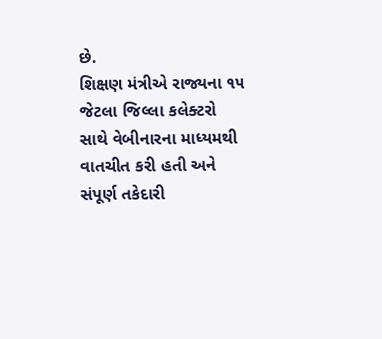છે.
શિક્ષણ મંત્રીએ રાજ્યના ૧૫ જેટલા જિલ્લા કલેક્ટરો સાથે વેબીનારના માધ્યમથી વાતચીત કરી હતી અને સંપૂર્ણ તકેદારી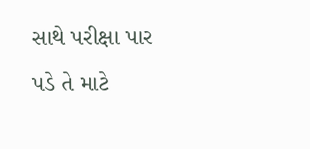સાથે પરીક્ષા પાર પડે તે માટે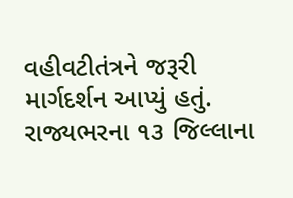વહીવટીતંત્રને જરૂરી માર્ગદર્શન આપ્યું હતું. રાજ્યભરના ૧૩ જિલ્લાના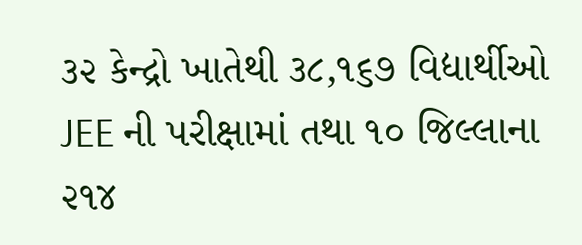૩૨ કેન્દ્રો ખાતેથી ૩૮,૧૬૭ વિદ્યાર્થીઓ JEE ની પરીક્ષામાં તથા ૧૦ જિલ્લાના ૨૧૪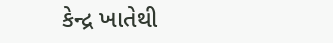કેન્દ્ર ખાતેથી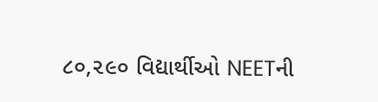૮૦,૨૯૦ વિદ્યાર્થીઓ NEETની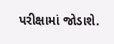પરીક્ષામાં જોડાશે.